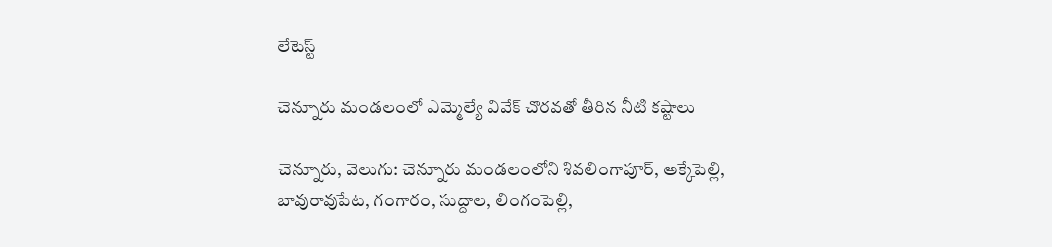లేటెస్ట్

చెన్నూరు మండలంలో ఎమ్మెల్యే వివేక్ చొరవతో తీరిన నీటి కష్టాలు

చెన్నూరు, వెలుగు: చెన్నూరు మండలంలోని శివలింగాపూర్, అక్కేపెల్లి, బావురావుపేట, గంగారం, సుద్దాల, లింగంపెల్లి,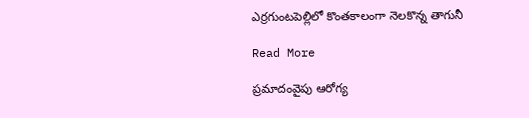ఎర్రగుంటపెల్లిలో కొంతకాలంగా నెలకొన్న తాగునీ

Read More

ప్రమాదంవైపు ఆరోగ్య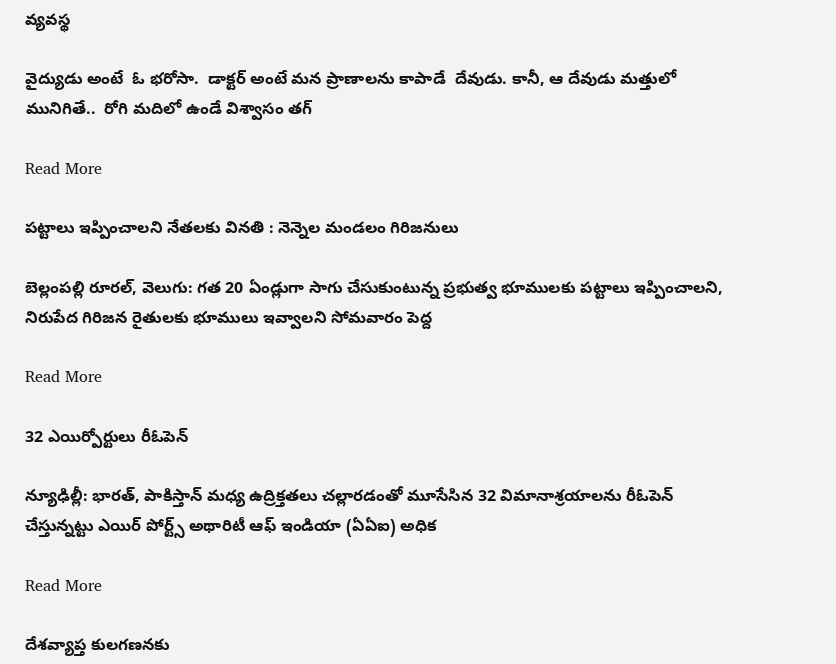వ్యవస్థ

వైద్యుడు అంటే  ఓ భరోసా.  డాక్టర్ అంటే మన ప్రాణాలను కాపాడే  దేవుడు. కానీ, ఆ దేవుడు మత్తులో మునిగితే..  రోగి మదిలో ఉండే విశ్వాసం తగ్

Read More

పట్టాలు ఇప్పించాలని నేతలకు వినతి : నెన్నెల మండలం గిరిజనులు

బెల్లంపల్లి రూరల్, వెలుగు: గత 20 ఏండ్లుగా సాగు చేసుకుంటున్న ప్రభుత్వ భూములకు పట్టాలు ఇప్పించాలని, నిరుపేద గిరిజన రైతులకు భూములు ఇవ్వాలని సోమవారం పెద్ద

Read More

32 ఎయిర్పోర్టులు రీఓపెన్

న్యూఢిల్లీ: భారత్, పాకిస్తాన్ మధ్య ఉద్రిక్తతలు చల్లారడంతో మూసేసిన 32 విమానాశ్రయాలను రీఓపెన్ చేస్తున్నట్టు ఎయిర్ పోర్ట్స్ అథారిటీ ఆఫ్ ఇండియా (ఏఏఐ) అధిక

Read More

దేశవ్యాప్త కులగణనకు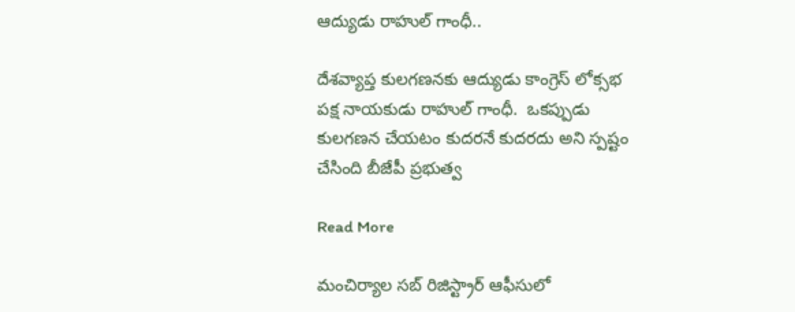ఆద్యుడు రాహుల్ గాంధీ..

దేశవ్యాప్త కులగణనకు ఆద్యుడు కాంగ్రెస్ లోక్సభ పక్ష నాయకుడు రాహుల్ గాంధీ.  ఒకప్పుడు కులగణన చేయటం కుదరనే కుదరదు అని స్పష్టం చేసింది బీజేపీ ప్రభుత్వ

Read More

మంచిర్యాల సబ్ రిజిస్ట్రార్ ఆఫీసులో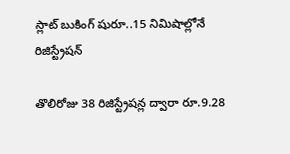స్లాట్ బుకింగ్ షురూ..15 నిమిషాల్లోనే రిజిస్ట్రేషన్

తొలిరోజు 38 రిజిస్ట్రేషన్ల ద్వారా రూ.9.28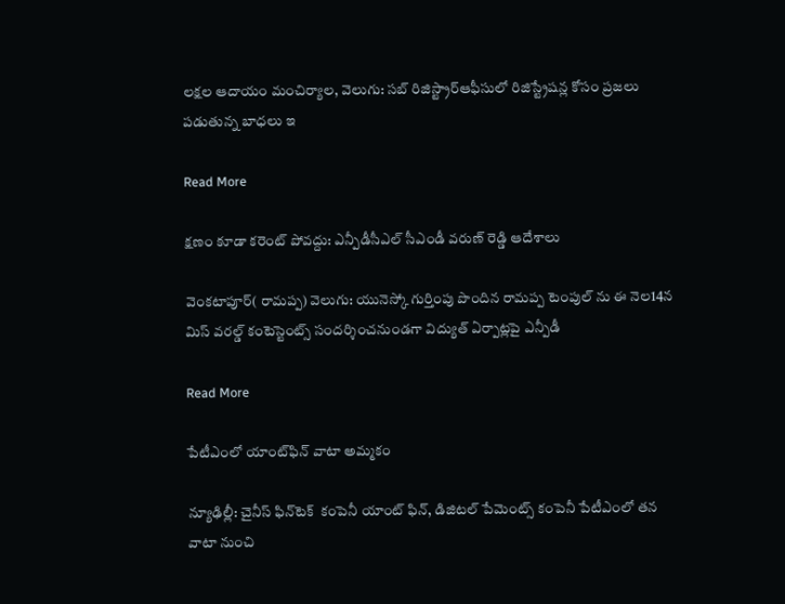లక్షల ఆదాయం మంచిర్యాల, వెలుగు: సబ్ రిజిస్ట్రార్ఆఫీసులో రిజిస్ట్రేషన్ల కోసం ప్రజలు పడుతున్న బాధలు ఇ

Read More

క్షణం కూడా కరెంట్ పోవద్దు: ఎన్పీడీసీఎల్ సీఎండీ వరుణ్ రెడ్డి ఆదేశాలు

వెంకటాపూర్( రామప్ప) వెలుగు: యునెస్కో గుర్తింపు పొందిన రామప్ప టెంపుల్ ను ఈ నెల14న మిస్ వరల్డ్ కంటెస్టెంట్స్ సందర్శించనుండగా విద్యుత్ ఏర్పాట్లపై ఎన్పీడీ

Read More

పేటీఎంలో యాంట్‌‌ఫిన్ వాటా అమ్మకం

న్యూఢిల్లీ: చైనీస్ ఫిన్‌‌టెక్  కంపెనీ యాంట్‌‌ ఫిన్, డిజిటల్ పేమెంట్స్ కంపెనీ పేటీఎంలో తన వాటా నుంచి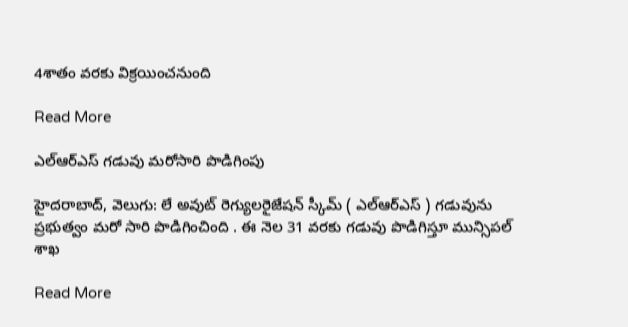4శాతం వరకు విక్రయించనుంది

Read More

ఎల్ఆర్ఎస్ గడువు మరోసారి పొడిగింపు

హైదరాబాద్, వెలుగు: లే అవుట్ రెగ్యులరైజేషన్ స్కీమ్ ( ఎల్ఆర్ఎస్ ) గడువును ప్రభుత్వం మరో సారి పొడిగించింది . ఈ నెల 31 వరకు గడువు పొడిగిస్తూ మున్సిపల్ శాఖ

Read More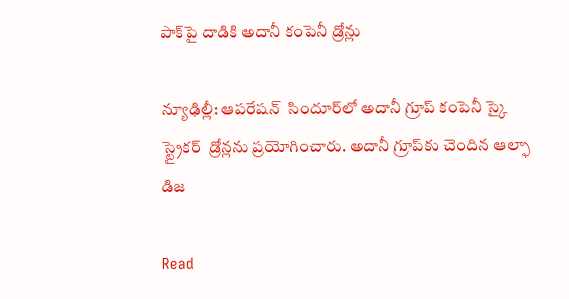పాక్‌పై దాడికి అదానీ కంపెనీ డ్రోన్లు

న్యూఢిల్లీ: ఆపరేషన్  సిందూర్‌‌లో అదానీ గ్రూప్ కంపెనీ స్కై స్ట్రైకర్  డ్రోన్లను ప్రయోగించారు. అదానీ గ్రూప్‌కు చెందిన ఆల్ఫా డిజ

Read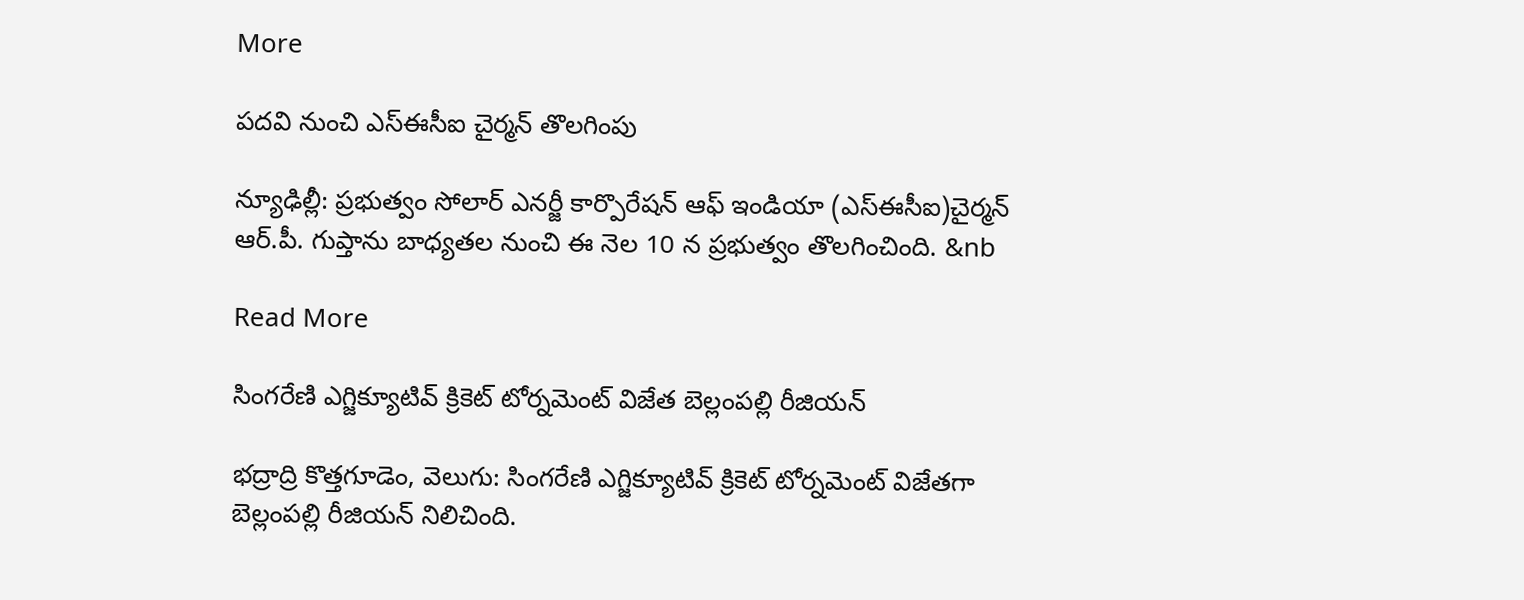More

పదవి నుంచి ఎస్‌ఈసీఐ చైర్మన్‌ తొలగింపు

న్యూఢిల్లీ: ప్రభుత్వం సోలార్ ఎనర్జీ కార్పొరేషన్ ఆఫ్ ఇండియా (ఎస్‌ఈసీఐ)చైర్మన్ ఆర్.పీ. గుప్తాను బాధ్యతల నుంచి ఈ నెల 10 న ప్రభుత్వం తొలగించింది. &nb

Read More

సింగరేణి ఎగ్జిక్యూటివ్ క్రికెట్ టోర్నమెంట్ విజేత బెల్లంపల్లి రీజియన్

భద్రాద్రి కొత్తగూడెం, వెలుగు: సింగరేణి ఎగ్జిక్యూటివ్ క్రికెట్ టోర్నమెంట్ విజేతగా బెల్లంపల్లి రీజియన్ నిలిచింది.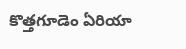కొత్తగూడెం ఏరియా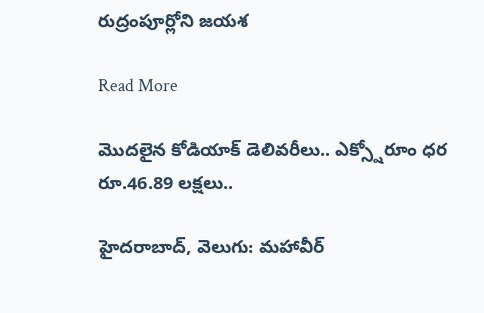రుద్రంపూర్లోని జయశ

Read More

మొదలైన కోడియాక్ డెలివరీలు.. ఎక్స్షోరూం ధర రూ.46.89 లక్షలు..

హైదరాబాద్, వెలుగు: మహావీర్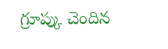గ్రూప్కు చెందిన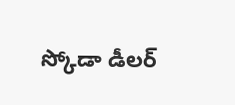స్కోడా డీలర్‌‌‌‌‌‌‌‌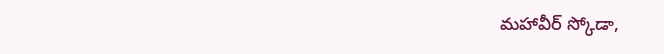మహావీర్ స్కోడా,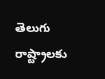తెలుగు రాష్ట్రాలకు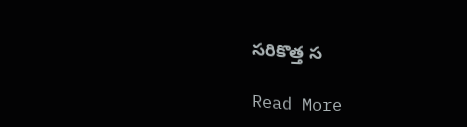సరికొత్త స

Read More